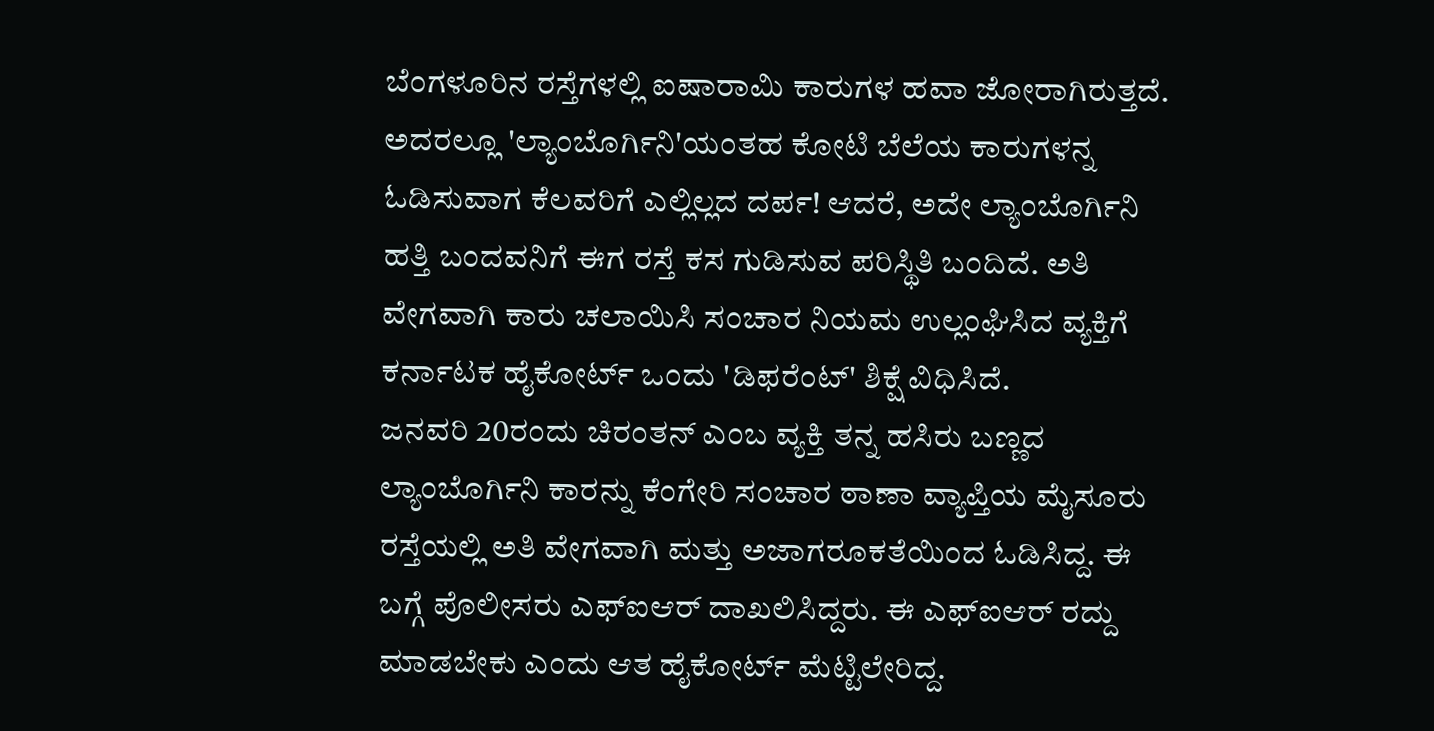ಬೆಂಗಳೂರಿನ ರಸ್ತೆಗಳಲ್ಲಿ ಐಷಾರಾಮಿ ಕಾರುಗಳ ಹವಾ ಜೋರಾಗಿರುತ್ತದೆ. ಅದರಲ್ಲೂ 'ಲ್ಯಾಂಬೊರ್ಗಿನಿ'ಯಂತಹ ಕೋಟಿ ಬೆಲೆಯ ಕಾರುಗಳನ್ನ ಓಡಿಸುವಾಗ ಕೆಲವರಿಗೆ ಎಲ್ಲಿಲ್ಲದ ದರ್ಪ! ಆದರೆ, ಅದೇ ಲ್ಯಾಂಬೊರ್ಗಿನಿ ಹತ್ತಿ ಬಂದವನಿಗೆ ಈಗ ರಸ್ತೆ ಕಸ ಗುಡಿಸುವ ಪರಿಸ್ಥಿತಿ ಬಂದಿದೆ. ಅತಿ ವೇಗವಾಗಿ ಕಾರು ಚಲಾಯಿಸಿ ಸಂಚಾರ ನಿಯಮ ಉಲ್ಲಂಘಿಸಿದ ವ್ಯಕ್ತಿಗೆ ಕರ್ನಾಟಕ ಹೈಕೋರ್ಟ್ ಒಂದು 'ಡಿಫರೆಂಟ್' ಶಿಕ್ಷೆ ವಿಧಿಸಿದೆ.
ಜನವರಿ 20ರಂದು ಚಿರಂತನ್ ಎಂಬ ವ್ಯಕ್ತಿ ತನ್ನ ಹಸಿರು ಬಣ್ಣದ ಲ್ಯಾಂಬೊರ್ಗಿನಿ ಕಾರನ್ನು ಕೆಂಗೇರಿ ಸಂಚಾರ ಠಾಣಾ ವ್ಯಾಪ್ತಿಯ ಮೈಸೂರು ರಸ್ತೆಯಲ್ಲಿ ಅತಿ ವೇಗವಾಗಿ ಮತ್ತು ಅಜಾಗರೂಕತೆಯಿಂದ ಓಡಿಸಿದ್ದ. ಈ ಬಗ್ಗೆ ಪೊಲೀಸರು ಎಫ್ಐಆರ್ ದಾಖಲಿಸಿದ್ದರು. ಈ ಎಫ್ಐಆರ್ ರದ್ದು ಮಾಡಬೇಕು ಎಂದು ಆತ ಹೈಕೋರ್ಟ್ ಮೆಟ್ಟಿಲೇರಿದ್ದ.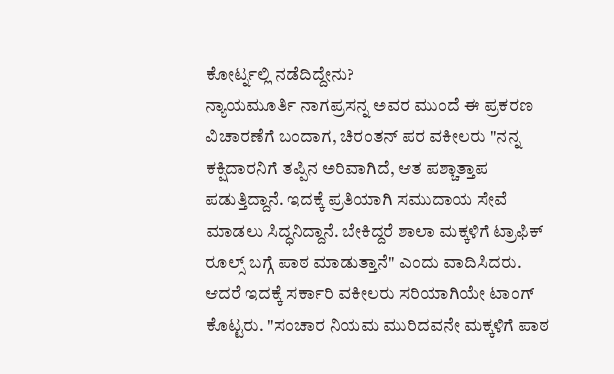ಕೋರ್ಟ್ನಲ್ಲಿ ನಡೆದಿದ್ದೇನು?
ನ್ಯಾಯಮೂರ್ತಿ ನಾಗಪ್ರಸನ್ನ ಅವರ ಮುಂದೆ ಈ ಪ್ರಕರಣ ವಿಚಾರಣೆಗೆ ಬಂದಾಗ, ಚಿರಂತನ್ ಪರ ವಕೀಲರು "ನನ್ನ ಕಕ್ಷಿದಾರನಿಗೆ ತಪ್ಪಿನ ಅರಿವಾಗಿದೆ, ಆತ ಪಶ್ಚಾತ್ತಾಪ ಪಡುತ್ತಿದ್ದಾನೆ. ಇದಕ್ಕೆ ಪ್ರತಿಯಾಗಿ ಸಮುದಾಯ ಸೇವೆ ಮಾಡಲು ಸಿದ್ಧನಿದ್ದಾನೆ. ಬೇಕಿದ್ದರೆ ಶಾಲಾ ಮಕ್ಕಳಿಗೆ ಟ್ರಾಫಿಕ್ ರೂಲ್ಸ್ ಬಗ್ಗೆ ಪಾಠ ಮಾಡುತ್ತಾನೆ" ಎಂದು ವಾದಿಸಿದರು.
ಆದರೆ ಇದಕ್ಕೆ ಸರ್ಕಾರಿ ವಕೀಲರು ಸರಿಯಾಗಿಯೇ ಟಾಂಗ್ ಕೊಟ್ಟರು. "ಸಂಚಾರ ನಿಯಮ ಮುರಿದವನೇ ಮಕ್ಕಳಿಗೆ ಪಾಠ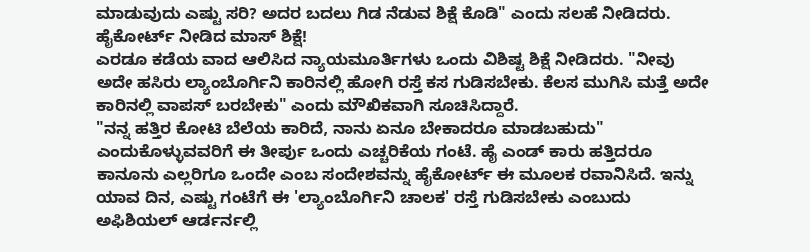ಮಾಡುವುದು ಎಷ್ಟು ಸರಿ? ಅದರ ಬದಲು ಗಿಡ ನೆಡುವ ಶಿಕ್ಷೆ ಕೊಡಿ" ಎಂದು ಸಲಹೆ ನೀಡಿದರು.
ಹೈಕೋರ್ಟ್ ನೀಡಿದ ಮಾಸ್ ಶಿಕ್ಷೆ!
ಎರಡೂ ಕಡೆಯ ವಾದ ಆಲಿಸಿದ ನ್ಯಾಯಮೂರ್ತಿಗಳು ಒಂದು ವಿಶಿಷ್ಟ ಶಿಕ್ಷೆ ನೀಡಿದರು. "ನೀವು ಅದೇ ಹಸಿರು ಲ್ಯಾಂಬೊರ್ಗಿನಿ ಕಾರಿನಲ್ಲಿ ಹೋಗಿ ರಸ್ತೆ ಕಸ ಗುಡಿಸಬೇಕು. ಕೆಲಸ ಮುಗಿಸಿ ಮತ್ತೆ ಅದೇ ಕಾರಿನಲ್ಲಿ ವಾಪಸ್ ಬರಬೇಕು" ಎಂದು ಮೌಖಿಕವಾಗಿ ಸೂಚಿಸಿದ್ದಾರೆ.
"ನನ್ನ ಹತ್ತಿರ ಕೋಟಿ ಬೆಲೆಯ ಕಾರಿದೆ, ನಾನು ಏನೂ ಬೇಕಾದರೂ ಮಾಡಬಹುದು" ಎಂದುಕೊಳ್ಳುವವರಿಗೆ ಈ ತೀರ್ಪು ಒಂದು ಎಚ್ಚರಿಕೆಯ ಗಂಟೆ. ಹೈ ಎಂಡ್ ಕಾರು ಹತ್ತಿದರೂ ಕಾನೂನು ಎಲ್ಲರಿಗೂ ಒಂದೇ ಎಂಬ ಸಂದೇಶವನ್ನು ಹೈಕೋರ್ಟ್ ಈ ಮೂಲಕ ರವಾನಿಸಿದೆ. ಇನ್ನು ಯಾವ ದಿನ, ಎಷ್ಟು ಗಂಟೆಗೆ ಈ 'ಲ್ಯಾಂಬೊರ್ಗಿನಿ ಚಾಲಕ' ರಸ್ತೆ ಗುಡಿಸಬೇಕು ಎಂಬುದು ಅಫಿಶಿಯಲ್ ಆರ್ಡರ್ನಲ್ಲಿ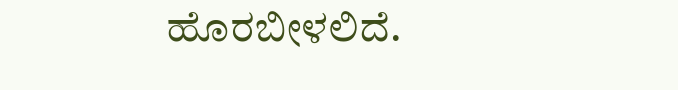ಹೊರಬೀಳಲಿದೆ.